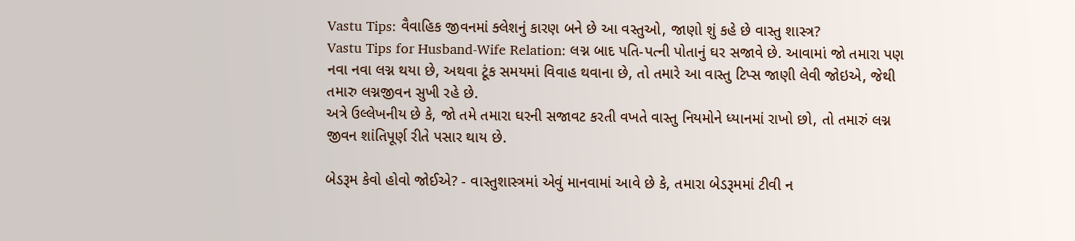Vastu Tips: વૈવાહિક જીવનમાં ક્લેશનું કારણ બને છે આ વસ્તુઓ, જાણો શું કહે છે વાસ્તુ શાસ્ત્ર?
Vastu Tips for Husband-Wife Relation: લગ્ન બાદ પતિ-પત્ની પોતાનું ઘર સજાવે છે. આવામાં જો તમારા પણ નવા નવા લગ્ન થયા છે, અથવા ટૂંક સમયમાં વિવાહ થવાના છે, તો તમારે આ વાસ્તુ ટિપ્સ જાણી લેવી જોઇએ, જેથી તમારુ લગ્નજીવન સુખી રહે છે.
અત્રે ઉલ્લેખનીય છે કે, જો તમે તમારા ઘરની સજાવટ કરતી વખતે વાસ્તુ નિયમોને ધ્યાનમાં રાખો છો, તો તમારું લગ્ન જીવન શાંતિપૂર્ણ રીતે પસાર થાય છે.

બેડરૂમ કેવો હોવો જોઈએ? - વાસ્તુશાસ્ત્રમાં એવું માનવામાં આવે છે કે, તમારા બેડરૂમમાં ટીવી ન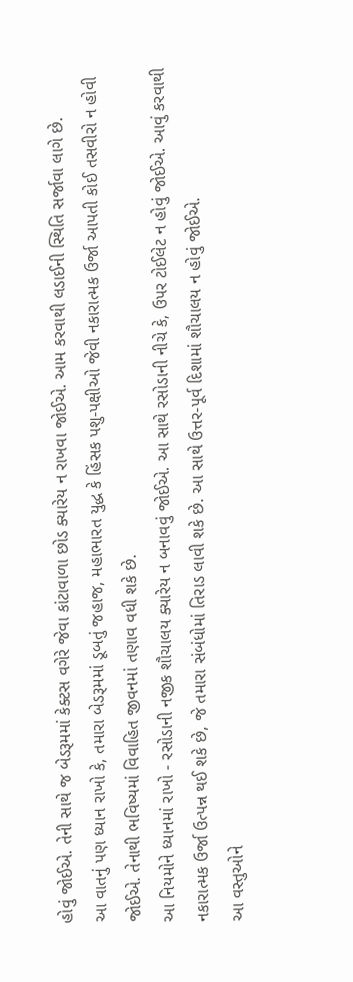હોવું જોઈએ. તેની સાથે જ બેડરૂમમાં કેક્ટસ વગેરે જેવા કાંટાવાળા છોડ ક્યારેય ન રાખવા જોઈએ. આમ કરવાથી લડાઈની સ્થિતિ સર્જાવા લાગે છે.
આ વાતનું પણ ધ્યાન રાખો કે, તમારા બેડરૂમમાં ડૂબતું જહાજ, મહાભારત યુદ્ધ કે હિંસક પશુ-પક્ષીઓ જેવી નકારાત્મક ઉર્જા આપતી કોઈ તસવીરો ન હોવી જોઈએ. તેનાથી ભવિષ્યમાં વિવાહિત જીવનમાં તણાવ વધી શકે છે.
આ નિયમોને ધ્યાનમાં રાખો - રસોડાની નજીક શૌચાલય ક્યારેય ન બનાવવું જોઈએ. આ સાથે રસોડાની નીચે કે, ઉપર ટોઈલેટ ન હોવું જોઈએ. આવું કરવાથી નકારાત્મક ઉર્જા ઉત્પન્ન થઈ શકે છે, જે તમારા સંબંધોમાં તિરાડ લાવી શકે છે. આ સાથે ઉત્તર-પૂર્વ દિશામાં શૌચાલય ન હોવું જોઈએ.
આ વસ્તુઓને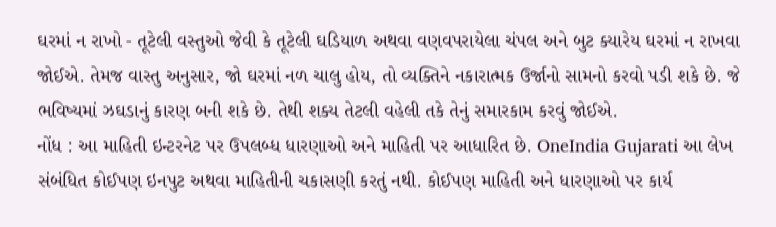ઘરમાં ન રાખો - તૂટેલી વસ્તુઓ જેવી કે તૂટેલી ઘડિયાળ અથવા વણવપરાયેલા ચંપલ અને બુટ ક્યારેય ઘરમાં ન રાખવા જોઈએ. તેમજ વાસ્તુ અનુસાર, જો ઘરમાં નળ ચાલુ હોય, તો વ્યક્તિને નકારાત્મક ઉર્જાનો સામનો કરવો પડી શકે છે. જે ભવિષ્યમાં ઝઘડાનું કારણ બની શકે છે. તેથી શક્ય તેટલી વહેલી તકે તેનું સમારકામ કરવું જોઈએ.
નોંધ : આ માહિતી ઇન્ટરનેટ પર ઉપલબ્ધ ધારણાઓ અને માહિતી પર આધારિત છે. OneIndia Gujarati આ લેખ સંબંધિત કોઈપણ ઇનપુટ અથવા માહિતીની ચકાસણી કરતું નથી. કોઈપણ માહિતી અને ધારણાઓ પર કાર્ય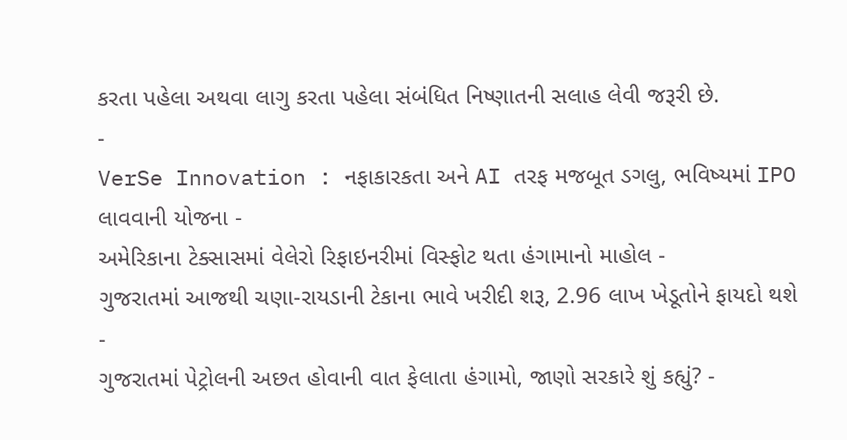કરતા પહેલા અથવા લાગુ કરતા પહેલા સંબંધિત નિષ્ણાતની સલાહ લેવી જરૂરી છે.
-
VerSe Innovation : નફાકારકતા અને AI તરફ મજબૂત ડગલુ, ભવિષ્યમાં IPO લાવવાની યોજના -
અમેરિકાના ટેક્સાસમાં વેલેરો રિફાઇનરીમાં વિસ્ફોટ થતા હંગામાનો માહોલ -
ગુજરાતમાં આજથી ચણા-રાયડાની ટેકાના ભાવે ખરીદી શરૂ, 2.96 લાખ ખેડૂતોને ફાયદો થશે -
ગુજરાતમાં પેટ્રોલની અછત હોવાની વાત ફેલાતા હંગામો, જાણો સરકારે શું કહ્યું? -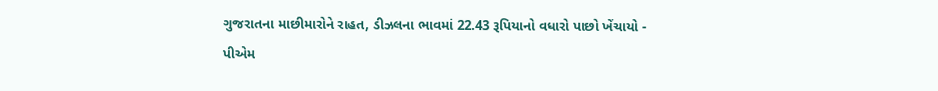ગુજરાતના માછીમારોને રાહત, ડીઝલના ભાવમાં 22.43 રૂપિયાનો વધારો પાછો ખેંચાયો -
પીએમ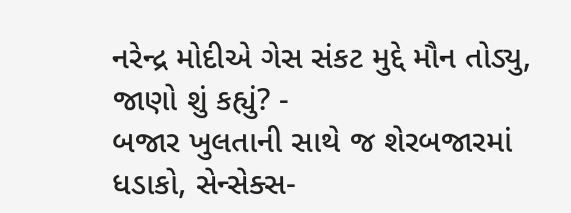નરેન્દ્ર મોદીએ ગેસ સંકટ મુદ્દે મૌન તોડ્યુ, જાણો શું કહ્યું? -
બજાર ખુલતાની સાથે જ શેરબજારમાં ધડાકો, સેન્સેક્સ-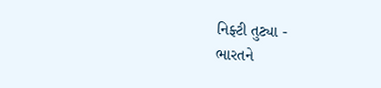નિફ્ટી તુટ્યા -
ભારતને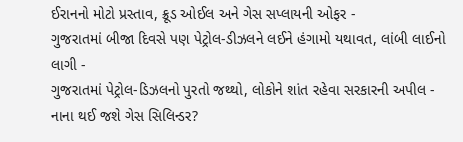ઈરાનનો મોટો પ્રસ્તાવ, ક્રૂડ ઓઈલ અને ગેસ સપ્લાયની ઓફર -
ગુજરાતમાં બીજા દિવસે પણ પેટ્રોલ-ડીઝલને લઈને હંગામો યથાવત, લાંબી લાઈનો લાગી -
ગુજરાતમાં પેટ્રોલ-ડિઝલનો પુરતો જથ્થો, લોકોને શાંત રહેવા સરકારની અપીલ -
નાના થઈ જશે ગેસ સિલિન્ડર?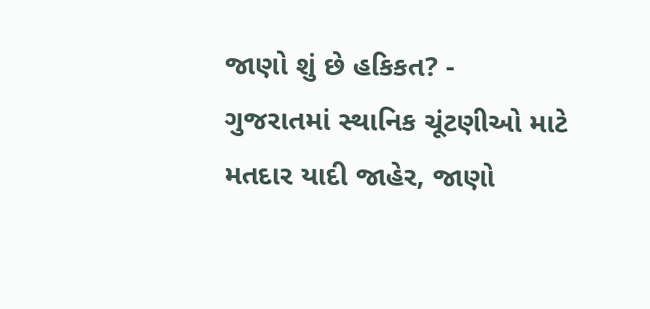જાણો શું છે હકિકત? -
ગુજરાતમાં સ્થાનિક ચૂંટણીઓ માટે મતદાર યાદી જાહેર, જાણો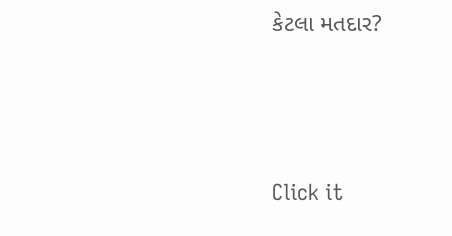કેટલા મતદાર?






Click it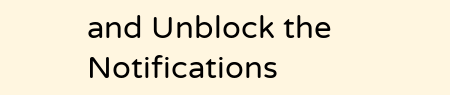and Unblock the Notifications